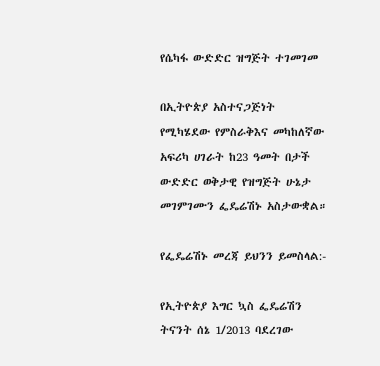የሴካፋ ውድድር ዝግጅት ተገመገመ

በኢትዮጵያ አስተናጋጅነት የሚካሄደው የምስራቅእና መካከለኛው አፍሪካ ሀገራት ከ23 ዓመት በታች ውድድር ወቅታዊ የዝግጅት ሁኔታ መገምገሙን ፌዴሬሽኑ አስታውቋል።

የፌዴሬሽኑ መረጃ ይህንን ይመስላል:-

የኢትዮጵያ እግር ኳስ ፌዴሬሽን ትናንት ሰኔ 1/2013 ባደረገው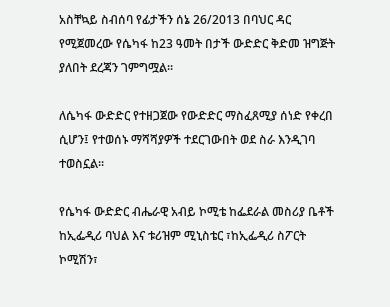አስቸኳይ ስብሰባ የፊታችን ሰኔ 26/2013 በባህር ዳር የሚጀመረው የሴካፋ ከ23 ዓመት በታች ውድድር ቅድመ ዝግጅት ያለበት ደረጃን ገምግሟል።

ለሴካፋ ውድድር የተዘጋጀው የውድድር ማስፈጸሚያ ሰነድ የቀረበ ሲሆን፤ የተወሰኑ ማሻሻያዎች ተደርገውበት ወደ ስራ እንዲገባ ተወስኗል።

የሴካፋ ውድድር ብሔራዊ አብይ ኮሚቴ ከፌደራል መስሪያ ቤቶች ከኢፌዲሪ ባህል እና ቱሪዝም ሚኒስቴር ፣ከኢፌዲሪ ስፖርት ኮሚሽን፣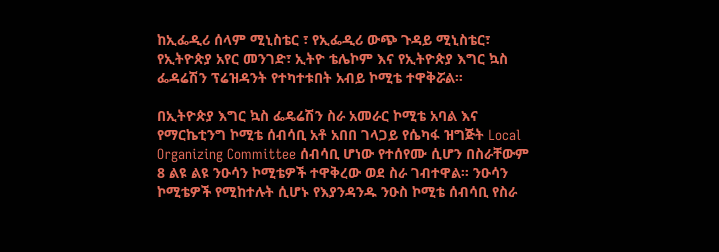ከኢፌዲሪ ሰላም ሚኒስቴር ፣ የኢፌዲሪ ውጭ ጉዳይ ሚኒስቴር፣ የኢትዮጵያ አየር መንገድ፣ ኢትዮ ቴሌኮም እና የኢትዮጵያ እግር ኳስ ፌዳሬሽን ፕሬዝዳንት የተካተቱበት አብይ ኮሚቴ ተዋቅሯል።

በኢትዮጵያ እግር ኳስ ፌዴሬሽን ስራ አመራር ኮሚቴ አባል እና የማርኬቲንግ ኮሚቴ ሰብሳቢ አቶ አበበ ገላጋይ የሴካፋ ዝግጅት Local Organizing Committee ሰብሳቢ ሆነው የተሰየሙ ሲሆን በስራቸውም 8 ልዩ ልዩ ንዑሳን ኮሚቴዎች ተዋቅረው ወደ ስራ ገብተዋል። ንዑሳን ኮሚቴዎች የሚከተሉት ሲሆኑ የእያንዳንዱ ንዑስ ኮሚቴ ሰብሳቢ የስራ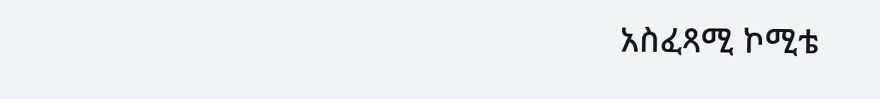አስፈጻሚ ኮሚቴ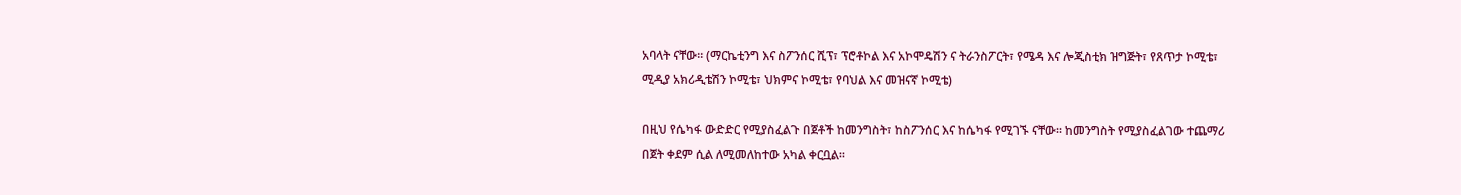አባላት ናቸው። (ማርኬቲንግ እና ስፖንሰር ሺፕ፣ ፕሮቶኮል እና አኮሞዴሽን ና ትራንስፖርት፣ የሜዳ እና ሎጂስቲክ ዝግጅት፣ የጸጥታ ኮሚቴ፣ ሚዲያ አክሪዲቴሽን ኮሚቴ፣ ህክምና ኮሚቴ፣ የባህል እና መዝናኛ ኮሚቴ)

በዚህ የሴካፋ ውድድር የሚያስፈልጉ በጀቶች ከመንግስት፣ ከስፖንሰር እና ከሴካፋ የሚገኙ ናቸው። ከመንግስት የሚያስፈልገው ተጨማሪ በጀት ቀደም ሲል ለሚመለከተው አካል ቀርቧል።